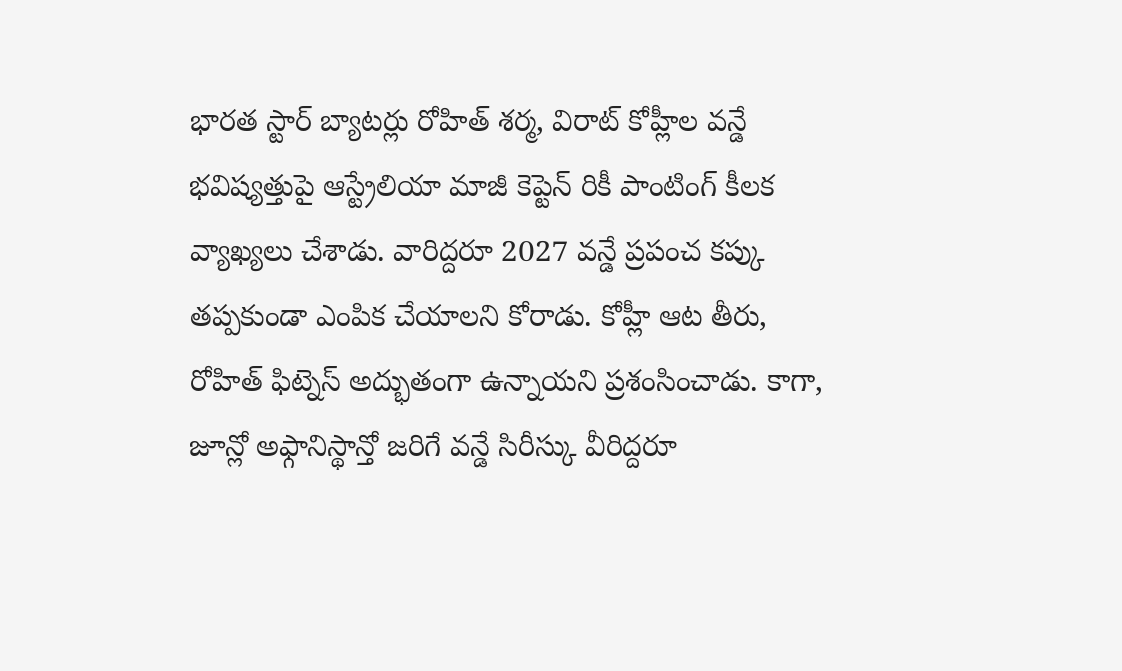భారత స్టార్ బ్యాటర్లు రోహిత్ శర్మ, విరాట్ కోహ్లీల వన్డే భవిష్యత్తుపై ఆస్ట్రేలియా మాజీ కెప్టెన్ రికీ పాంటింగ్ కీలక వ్యాఖ్యలు చేశాడు. వారిద్దరూ 2027 వన్డే ప్రపంచ కప్కు తప్పకుండా ఎంపిక చేయాలని కోరాడు. కోహ్లీ ఆట తీరు, రోహిత్ ఫిట్నెస్ అద్భుతంగా ఉన్నాయని ప్రశంసించాడు. కాగా, జూన్లో అఫ్గానిస్థాన్తో జరిగే వన్డే సిరీస్కు వీరిద్దరూ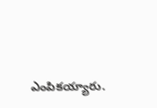ఎంపికయ్యారు.